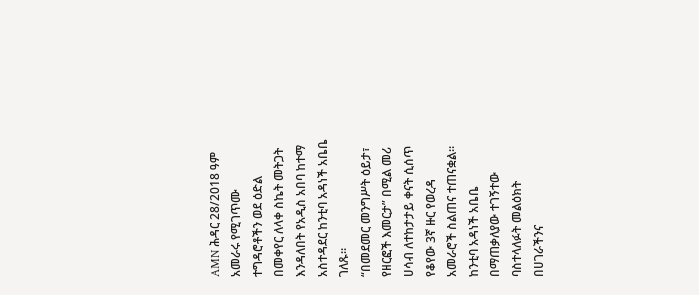AMN ሕዳር 28/2018 ዓም
አመራሩ የሚገጥሙ ተግዳሮቶችን ወደ ዕድል በመቀየር ለላቀ ስኬት መትጋት እንዳለበት የአዲስ አበባ ከተማ አስተዳደር ከንቲባ አዳነች አቤቤ ገለጹ።
“በመደመር መንግሥት ዕይታ፣ የዘርፎች እመርታ” በሚል መሪ ሀሳብ ለተከታታይ ቀናት ሲሰጥ የቆየው 3ኛ ዙር የወረዳ አመራሮች ስልጠና ተጠናቋል።
ከንቲባ አዳነች አቤቤ በማጠቃለያው ተገኝተው ባስተላለፉት መልዕክት በሀገራችንና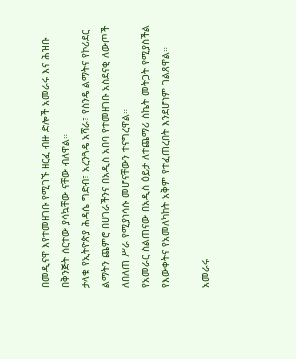በመዲናዋ እየተመዘገቡ የሚገኙ ዘርፈ ብዙ ድሎች አመራሩ እና ሕዝቡ በቅንጅት ሰርተው ያሳኳቸው ናቸው ብለዋል።
ታላቁ የኢትዮጵያ ሕዳሴ ግድብ፣ አረንጓዴ አሻራ፣ የስንዴ ልማትና የኮሪደር ልማትን ጨምሮ በሀገራችንና በአዲስ አበባ የተመዘገቡ አስደናቂ ለውጦች ለበለጠ ሥራ የሚያነሳሱ መሆናቸውን ተናግረዋል።
የአመራር ስልጠናው በአዲስ ዕይታ ለተጨማሪ ስኬት መትጋት የሚያስችል የእውቀትና የአመለካከት አቅም የተፈጠረበት እንደሆነም ገልጸዋል።

አመራሩ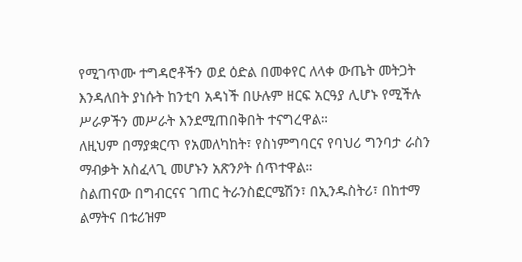የሚገጥሙ ተግዳሮቶችን ወደ ዕድል በመቀየር ለላቀ ውጤት መትጋት እንዳለበት ያነሱት ከንቲባ አዳነች በሁሉም ዘርፍ አርዓያ ሊሆኑ የሚችሉ ሥራዎችን መሥራት እንደሚጠበቅበት ተናግረዋል።
ለዚህም በማያቋርጥ የአመለካከት፣ የስነምግባርና የባህሪ ግንባታ ራስን ማብቃት አስፈላጊ መሆኑን አጽንዖት ሰጥተዋል።
ስልጠናው በግብርናና ገጠር ትራንስፎርሜሽን፣ በኢንዱስትሪ፣ በከተማ ልማትና በቱሪዝም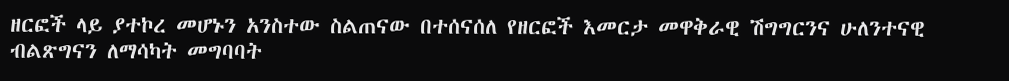ዘርፎች ላይ ያተኮረ መሆኑን አንስተው ስልጠናው በተሰናሰለ የዘርፎች እመርታ መዋቅራዊ ሽግግርንና ሁለንተናዊ ብልጽግናን ለማሳካት መግባባት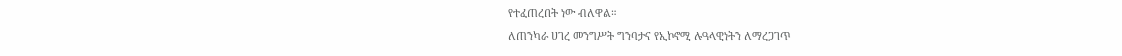የተፈጠረበት ነው ብለዋል።
ለጠንካራ ሀገረ መንግሥት ግንባታና የኢኮኖሚ ሉዓላዊነትን ለማረጋገጥ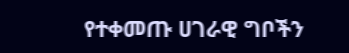የተቀመጡ ሀገራዊ ግቦችን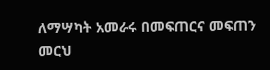ለማሣካት አመራሩ በመፍጠርና መፍጠን መርህ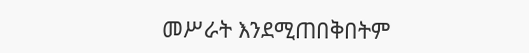መሥራት እንደሚጠበቅበትም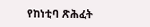የከነቲባ ጽሕፈት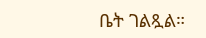ቤት ገልጿል።